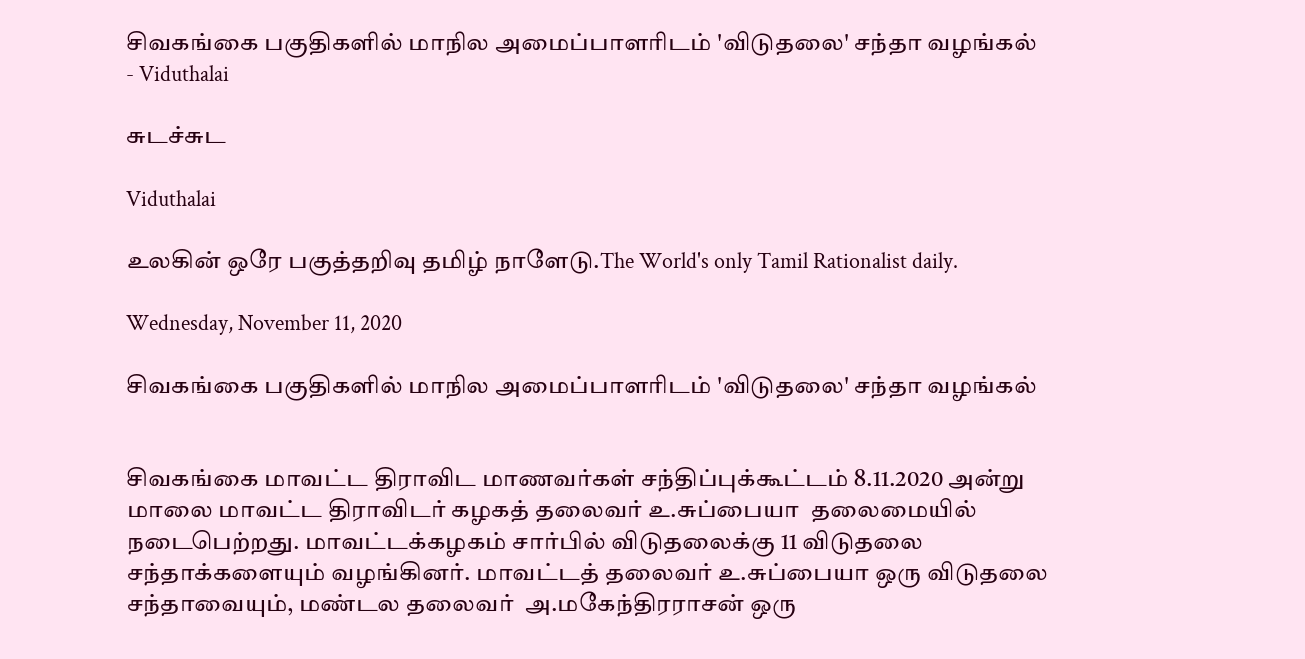சிவகங்கை பகுதிகளில் மாநில அமைப்பாளரிடம் 'விடுதலை' சந்தா வழங்கல் - Viduthalai

சுடச்சுட

Viduthalai

உலகின் ஒரே பகுத்தறிவு தமிழ் நாளேடு.The World's only Tamil Rationalist daily.

Wednesday, November 11, 2020

சிவகங்கை பகுதிகளில் மாநில அமைப்பாளரிடம் 'விடுதலை' சந்தா வழங்கல்


சிவகங்கை மாவட்ட திராவிட மாணவர்கள் சந்திப்புக்கூட்டம் 8.11.2020 அன்று மாலை மாவட்ட திராவிடர் கழகத் தலைவர் உ.சுப்பையா  தலைமையில் நடைபெற்றது. மாவட்டக்கழகம் சார்பில் விடுதலைக்கு 11 விடுதலை சந்தாக்களையும் வழங்கினர். மாவட்டத் தலைவர் உ.சுப்பையா ஒரு விடுதலை சந்தாவையும், மண்டல தலைவர்  அ.மகேந்திரராசன் ஒரு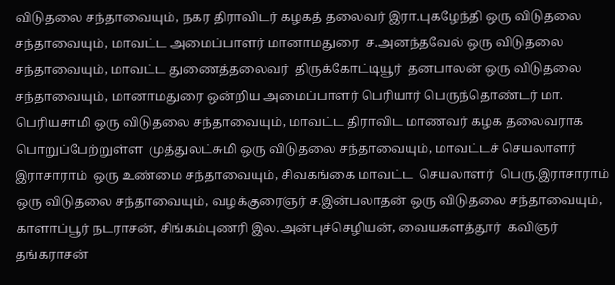விடுதலை சந்தாவையும், நகர திராவிடர் கழகத் தலைவர் இரா.புகழேந்தி ஒரு விடுதலை சந்தாவையும், மாவட்ட அமைப்பாளர் மானாமதுரை  ச.அனந்தவேல் ஒரு விடுதலை சந்தாவையும், மாவட்ட துணைத்தலைவர்  திருக்கோட்டியூர்  தனபாலன் ஒரு விடுதலை சந்தாவையும், மானாமதுரை ஒன்றிய அமைப்பாளர் பெரியார் பெருந்தொண்டர் மா. பெரியசாமி ஒரு விடுதலை சந்தாவையும், மாவட்ட திராவிட மாணவர் கழக தலைவராக பொறுப்பேற்றுள்ள  முத்துலட்சுமி ஒரு விடுதலை சந்தாவையும், மாவட்டச் செயலாளர் இராசாராம்  ஒரு உண்மை சந்தாவையும், சிவகங்கை மாவட்ட  செயலாளர்  பெரு.இராசாராம்  ஒரு விடுதலை சந்தாவையும், வழக்குரைஞர் ச.இன்பலாதன் ஒரு விடுதலை சந்தாவையும், காளாப்பூர் நடராசன், சிங்கம்புணரி இல.அன்புச்செழியன், வையகளத்தூர்  கவிஞர் தங்கராசன்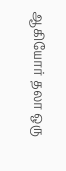ஆகியோர் தலா ஒரு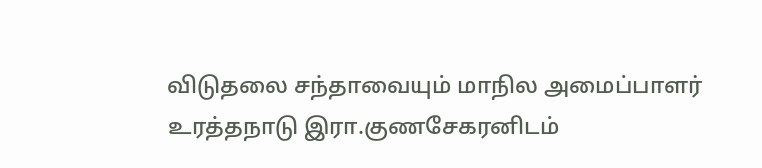விடுதலை சந்தாவையும் மாநில அமைப்பாளர் உரத்தநாடு இரா.குணசேகரனிடம்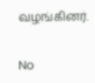வழங்கினர்.


No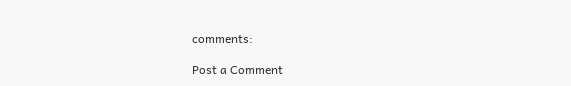comments:

Post a Comment